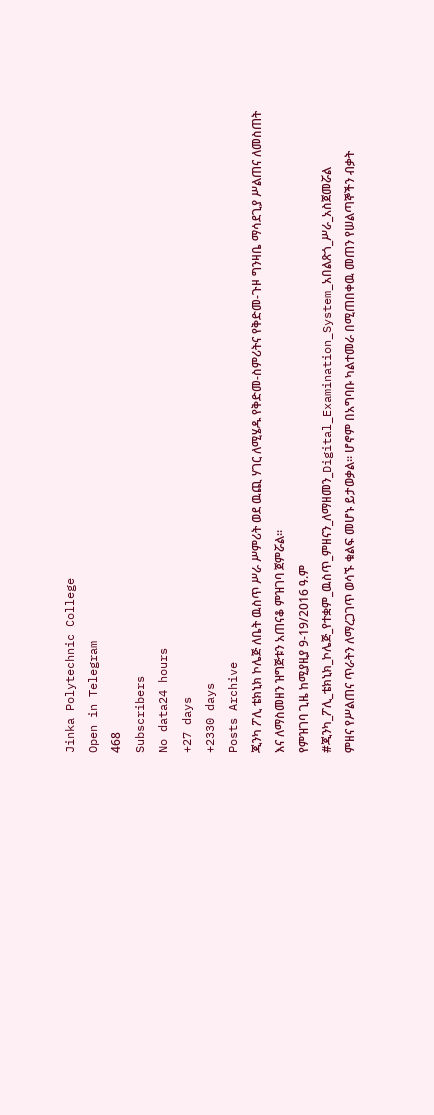Jinka Polytechnic College
Open in Telegram
468
Subscribers
No data24 hours
+27 days
+2330 days
Posts Archive
ጂንካ ፖሊ ቴክኒክ ኮሌጅ ለቤት ዉስጥ ሥራ ሥምሪት ወደ ዉጪ ሃገር ለሚሄዱ የቅድመ-ስምሪትና የቅድመ-ጉዞ ግንዛቤ ማሳደጊያ ሥልጠና ለመስጠት እና ለማስመዘን ዝግጅቱን አጠናቆ ምዝገባ ጀምሯል፡፡
የምዝገባ ጊዜ ከሚያዚያ 9-19/2016 ዓ.ም
#ጂንካ_ፖሊ_ቴክኒክ_ኮሌጅ_የተቋም_ዉስጥ_ምዘናን_ለማዘመን_Digital_Examination_System_አበልጽጎ_ሥራ_አስጀመሯል
ምዘና የሥልጠና ጥራትን ለማረጋገጥ ወሳኙ ቁልፍ መሆኑ ይታወቃል፡፡ ሆኖም በአግባቡ ካልተመራ በሚጠበቀዉ መጠን የሠልጣኞችን ብቃት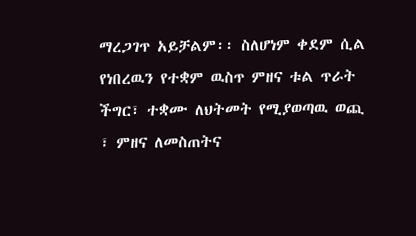ማረጋገጥ አይቻልም፡፡ ስለሆነም ቀደም ሲል የነበረዉን የተቋም ዉስጥ ምዘና ቱል ጥራት ችግር፣ ተቋሙ ለህትመት የሚያወጣዉ ወጪ ፣ ምዘና ለመስጠትና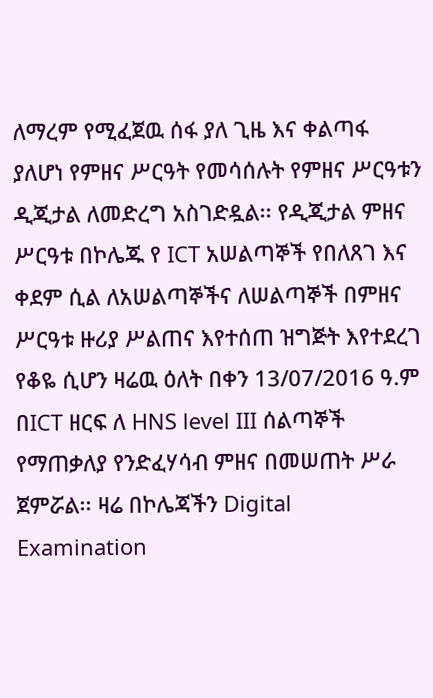ለማረም የሚፈጀዉ ሰፋ ያለ ጊዜ እና ቀልጣፋ ያለሆነ የምዘና ሥርዓት የመሳሰሉት የምዘና ሥርዓቱን ዲጂታል ለመድረግ አስገድዷል፡፡ የዲጂታል ምዘና ሥርዓቱ በኮሌጁ የ ICT አሠልጣኞች የበለጸገ እና ቀደም ሲል ለአሠልጣኞችና ለሠልጣኞች በምዘና ሥርዓቱ ዙሪያ ሥልጠና እየተሰጠ ዝግጅት እየተደረገ የቆዬ ሲሆን ዛሬዉ ዕለት በቀን 13/07/2016 ዓ.ም በICT ዘርፍ ለ HNS level III ሰልጣኞች የማጠቃለያ የንድፈሃሳብ ምዘና በመሠጠት ሥራ ጀምሯል፡፡ ዛሬ በኮሌጃችን Digital Examination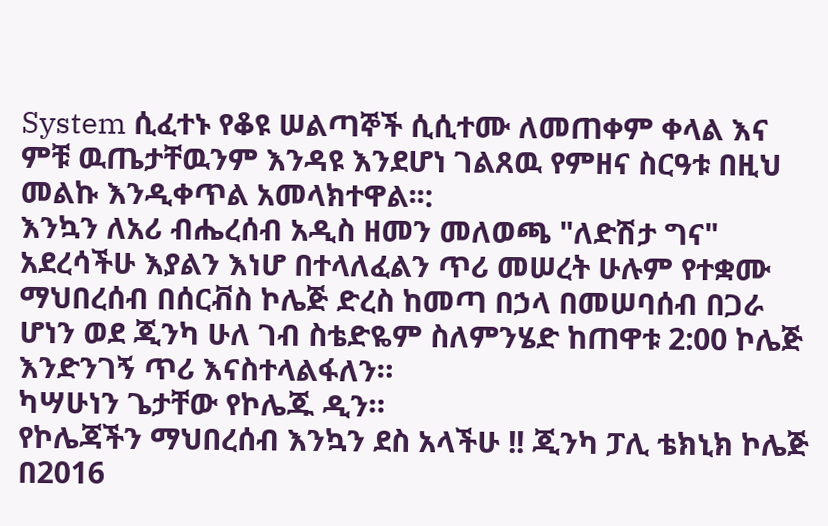System ሲፈተኑ የቆዩ ሠልጣኞች ሲሲተሙ ለመጠቀም ቀላል እና ምቹ ዉጤታቸዉንም እንዳዩ እንደሆነ ገልጸዉ የምዘና ስርዓቱ በዚህ መልኩ እንዲቀጥል አመላክተዋል፡፡:
እንኳን ለአሪ ብሔረሰብ አዲስ ዘመን መለወጫ "ለድሽታ ግና" አደረሳችሁ እያልን እነሆ በተላለፈልን ጥሪ መሠረት ሁሉም የተቋሙ ማህበረሰብ በሰርቭስ ኮሌጅ ድረስ ከመጣ በኃላ በመሠባሰብ በጋራ ሆነን ወደ ጂንካ ሁለ ገብ ስቴድዬም ስለምንሄድ ከጠዋቱ 2:00 ኮሌጅ እንድንገኝ ጥሪ እናስተላልፋለን።
ካሣሁነን ጌታቸው የኮሌጁ ዲን።
የኮሌጃችን ማህበረሰብ እንኳን ደስ አላችሁ !! ጂንካ ፓሊ ቴክኒክ ኮሌጅ በ2016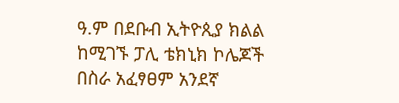ዓ.ም በደቡብ ኢትዮጲያ ክልል ከሚገኙ ፓሊ ቴክኒክ ኮሌጆች በስራ አፈፃፀም አንደኛ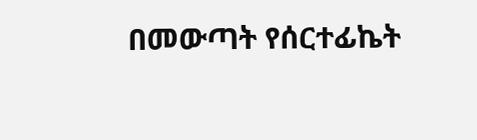በመውጣት የሰርተፊኬት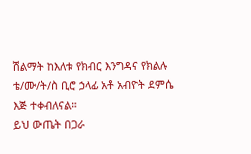ሽልማት ከእለቱ የክብር እንግዳና የክልሉ ቴ/ሙ/ት/ስ ቢሮ ኃላፊ አቶ አብዮት ደምሴ እጅ ተቀብለናል።
ይህ ውጤት በጋራ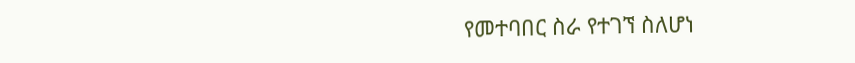የመተባበር ስራ የተገኘ ስለሆነ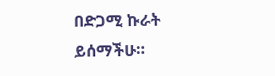በድጋሚ ኩራት ይሰማችሁ።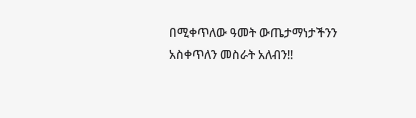በሚቀጥለው ዓመት ውጤታማነታችንን አስቀጥለን መስራት አለብን!!